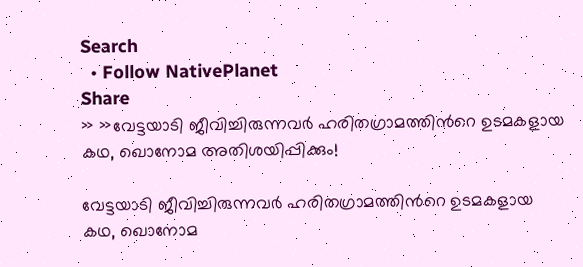Search
  • Follow NativePlanet
Share
» »വേട്ടയാടി ജീവിച്ചിരുന്നവര്‍ ഹരിതഗ്രാമത്തിന്‍റെ ഉടമകളായ കഥ, ഖൊനോമ അതിശയിപ്പിക്കും!

വേട്ടയാടി ജീവിച്ചിരുന്നവര്‍ ഹരിതഗ്രാമത്തിന്‍റെ ഉടമകളായ കഥ, ഖൊനോമ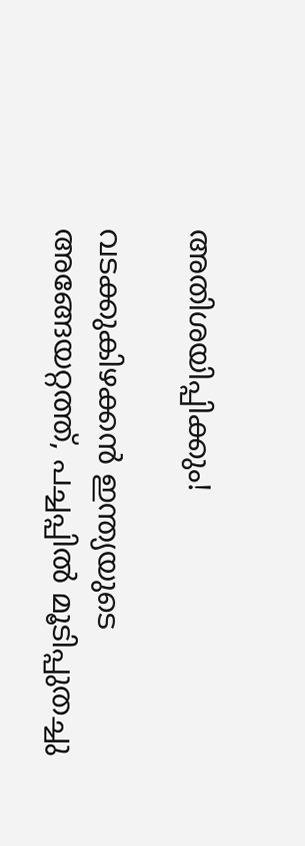അതിശയിപ്പിക്കും!

വടക്കുകിഴക്കന്‍ ഇന്ത്യയുടെ അങ്ങേയറ്റത്ത്, പച്ചപ്പില്‍ മൂടിപ്പുതച്ചു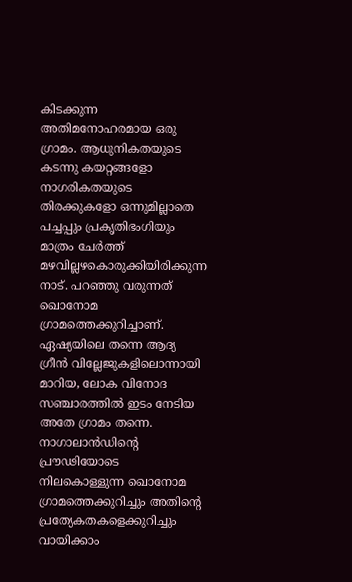കിടക്കുന്ന അതിമനോഹരമായ ഒരു ഗ്രാമം. ആധുനികതയുടെ കടന്നു കയറ്റങ്ങളോ നാഗരികതയുടെ തിരക്കുകളോ ഒന്നുമില്ലാതെ പച്ചപ്പും പ്രകൃതിഭംഗിയും മാത്രം ചേര്‍ത്ത് മഴവില്ലഴകൊരുക്കിയിരിക്കുന്ന നാട്. പറഞ്ഞു വരുന്നത് ഖൊനോമ ഗ്രാമത്തെക്കുറിച്ചാണ്. ഏഷ്യയിലെ തന്നെ ആദ്യ ഗ്രീന്‍ വില്ലേജുകളിലൊന്നായി മാറിയ, ലോക വിനോദ സഞ്ചാരത്തില്‍ ഇടം നേടിയ അതേ ഗ്രാമം തന്നെ. നാഗാലാന്‍ഡിന്റെ പ്രൗഢിയോടെ നിലകൊള്ളുന്ന ഖൊനോമ ഗ്രാമത്തെക്കുറിച്ചും അതിന്റെ പ്രത്യേകതകളെക്കുറിച്ചും വായിക്കാം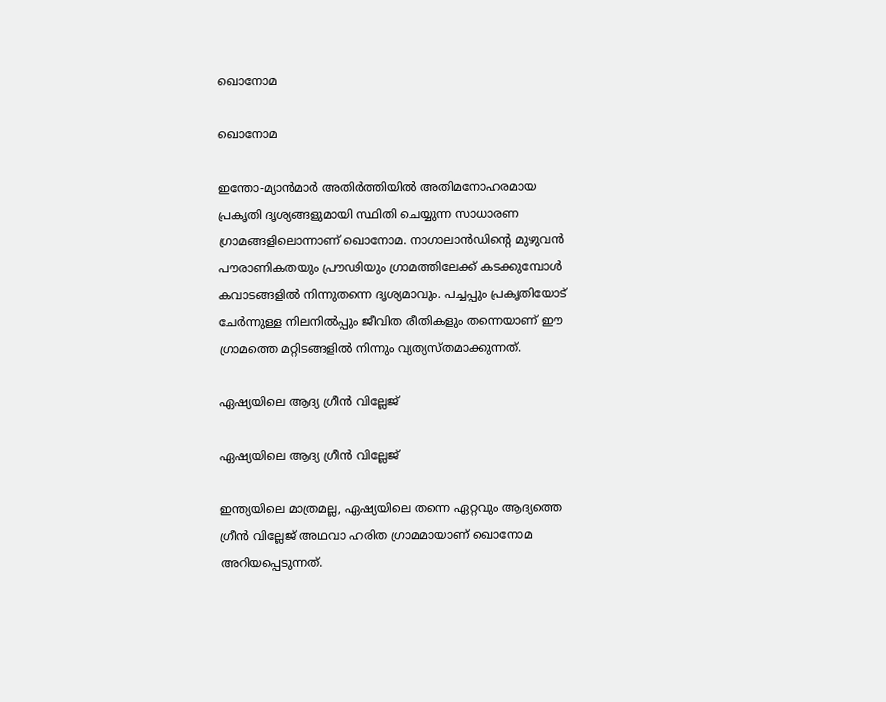ഖൊനോമ

ഖൊനോമ

ഇന്തോ-മ്യാന്‍മാര്‍ അതിര്‍ത്തിയില്‍ അതിമനോഹരമായ പ്രകൃതി ദൃശ്യങ്ങളുമായി സ്ഥിതി ചെയ്യുന്ന സാധാരണ ഗ്രാമങ്ങളിലൊന്നാണ് ഖൊനോമ. നാഗാലാന്‍ഡിന്റെ മുഴുവന്‍ പൗരാണികതയും പ്രൗഢിയും ഗ്രാമത്തിലേക്ക് കടക്കുമ്പോള്‍ കവാടങ്ങളില്‍ നിന്നുതന്നെ ദൃശ്യമാവും. പച്ചപ്പും പ്രകൃതിയോട് ചേര്‍ന്നുള്ള നിലനില്‍പ്പും ജീവിത രീതികളും തന്നെയാണ് ഈ ഗ്രാമത്തെ മറ്റിടങ്ങളില്‍ നിന്നും വ്യത്യസ്തമാക്കുന്നത്.

ഏഷ്യയിലെ ആദ്യ ഗ്രീന്‍ വില്ലേജ്

ഏഷ്യയിലെ ആദ്യ ഗ്രീന്‍ വില്ലേജ്

ഇന്ത്യയിലെ മാത്രമല്ല, ഏഷ്യയിലെ തന്നെ ഏറ്റവും ആദ്യത്തെ ഗ്രീന്‍ വില്ലേജ് അഥവാ ഹരിത ഗ്രാമമായാണ് ഖൊനോമ അറിയപ്പെടുന്നത്.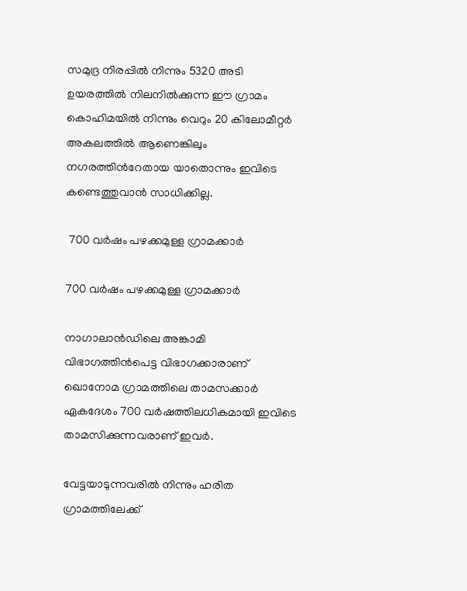സമുദ്ര നിരപ്പില്‍ നിന്നും 5320 അടി ഉയരത്തില്‍ നിലനില്‍ക്കുന്ന ഈ ഗ്രാമം കൊഹിമയില്‍ നിന്നും വെറും 20 കിലോമീറ്റര്‍ അകലത്തില്‍ ആണെങ്കിലും നഗരത്തിന്‍റേതായ യാതൊന്നും ഇവിടെ കണ്ടെത്തുവാന്‍ സാധിക്കില്ല.

 700 വര്‍ഷം പഴക്കമുള്ള ഗ്രാമക്കാര്‍

700 വര്‍ഷം പഴക്കമുള്ള ഗ്രാമക്കാര്‍

നാഗാലാന്‍ഡിലെ അങ്കാമി വിഭാഗത്തിന്‍പെട്ട വിഭാഗക്കാരാണ് ഖൊനോമ ഗ്രാമത്തിലെ താമസക്കാര്‍ ഏകദേശം 700 വര്‍ഷത്തിലധികമായി ഇവിടെ താമസിക്കുന്നവരാണ് ഇവര്‍.

വേട്ടയാടുന്നവരില്‍ നിന്നും ഹരിത ഗ്രാമത്തിലേക്ക്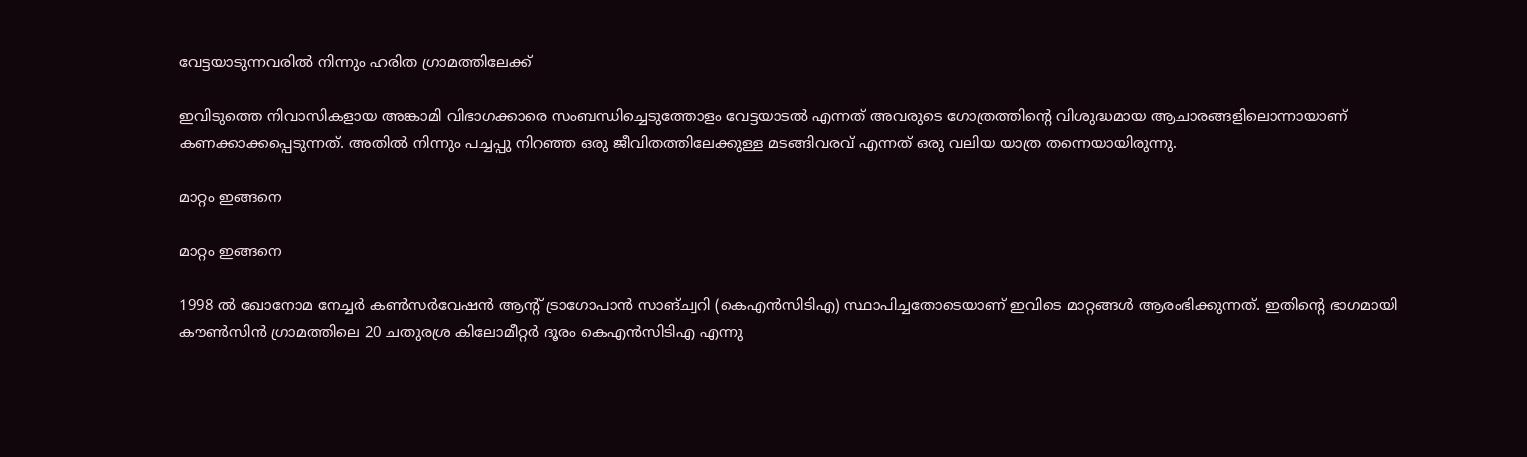വേട്ടയാടുന്നവരില്‍ നിന്നും ഹരിത ഗ്രാമത്തിലേക്ക്

ഇവിടുത്തെ നിവാസികളായ അങ്കാമി വിഭാഗക്കാരെ സംബന്ധിച്ചെടുത്തോളം വേട്ടയാടല്‍ എന്നത് അവരുടെ ഗോത്രത്തിന്റെ വിശുദ്ധമായ ആചാരങ്ങളിലൊന്നായാണ് കണക്കാക്കപ്പെടുന്നത്. അതില്‍ നിന്നും പച്ചപ്പു നിറഞ്ഞ ഒരു ജീവിതത്തിലേക്കുള്ള മടങ്ങിവരവ് എന്നത് ഒരു വലിയ യാത്ര തന്നെയായിരുന്നു.

മാറ്റം ഇങ്ങനെ

മാറ്റം ഇങ്ങനെ

1998 ൽ ഖോനോമ നേച്ചർ കൺസർവേഷൻ ആന്റ് ട്രാഗോപാൻ സാങ്ച്വറി (കെഎൻ‌സി‌ടി‌എ) സ്ഥാപിച്ചതോടെയാണ് ഇവിടെ മാറ്റങ്ങള്‍ ആരംഭിക്കുന്നത്. ഇതിന്റെ ഭാഗമായി കൗണ്‍സിന്‍ ഗ്രാമത്തിലെ 20 ചതുരശ്ര കിലോമീറ്റര്‍ ദൂരം കെഎൻ‌സി‌ടി‌എ എന്നു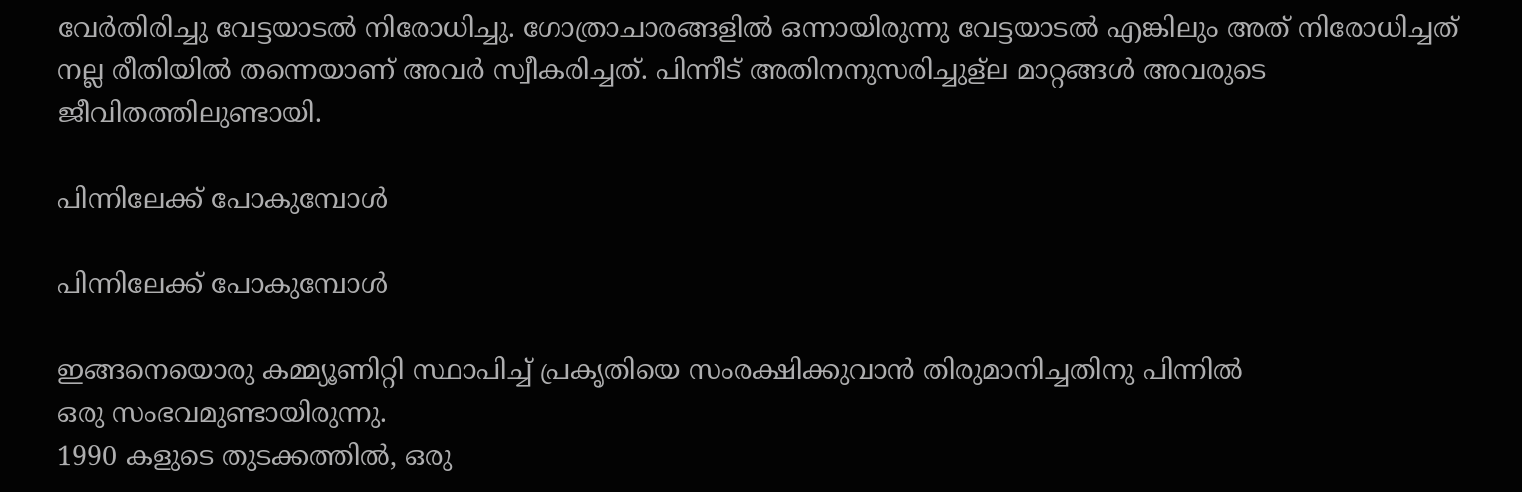വേര്‍തിരിച്ചു വേട്ടയാടല്‍ നിരോധിച്ചു. ഗോത്രാചാരങ്ങളില്‍ ഒന്നായിരുന്നു വേട്ടയാടല്‍ എങ്കിലും അത് നിരോധിച്ചത് നല്ല രീതിയില്‍ തന്നെയാണ് അവര്‍ സ്വീകരിച്ചത്. പിന്നീട് അതിനനുസരിച്ചുള്ല മാറ്റങ്ങള്‍ അവരുടെ ജീവിതത്തിലുണ്ടായി.

പിന്നിലേക്ക് പോകുമ്പോള്‍

പിന്നിലേക്ക് പോകുമ്പോള്‍

ഇങ്ങനെയൊരു കമ്മ്യൂണിറ്റി സ്ഥാപിച്ച് പ്രകൃതിയെ സംരക്ഷിക്കുവാന്‍ തിരുമാനിച്ചതിനു പിന്നില്‍
ഒരു സംഭവമുണ്ടായിരുന്നു.
1990 കളുടെ തുടക്കത്തിൽ, ഒരു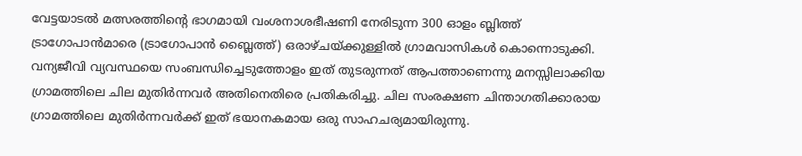വേട്ടയാടൽ മത്സരത്തിന്റെ ഭാഗമായി വംശനാശഭീഷണി നേരിടുന്ന 300 ഓളം ബ്ലിത്ത് ട്രാഗോപാൻമാരെ (ട്രാഗോപാൻ ബ്ലൈത്ത്) ഒരാഴ്ചയ്ക്കുള്ളിൽ ഗ്രാമവാസികൾ കൊന്നൊടുക്കി. വന്യജീവി വ്യവസ്ഥയെ സംബന്ധിച്ചെടുത്തോളം ഇത് തുടരുന്നത് ആപത്താണെന്നു മനസ്സിലാക്കിയ ഗ്രാമത്തിലെ ചില മുതിര്‍ന്നവര്‍ അതിനെതിരെ പ്രതികരിച്ചു. ചില സംരക്ഷണ ചിന്താഗതിക്കാരായ ഗ്രാമത്തിലെ മുതിർന്നവർക്ക് ഇത് ഭയാനകമായ ഒരു സാഹചര്യമായിരുന്നു.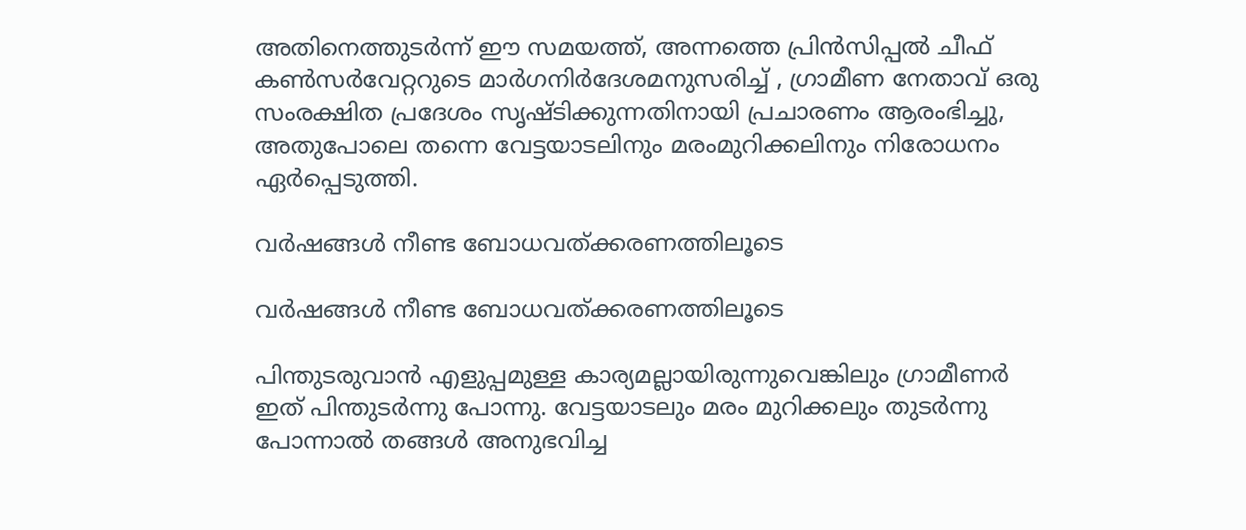അതിനെത്തുടര്‍ന്ന് ഈ സമയത്ത്, അന്നത്തെ പ്രിൻസിപ്പൽ ചീഫ് കൺസർവേറ്ററുടെ മാർഗനിർദേശമനുസരിച്ച് , ഗ്രാമീണ നേതാവ് ഒരു സംരക്ഷിത പ്രദേശം സൃഷ്ടിക്കുന്നതിനായി പ്രചാരണം ആരംഭിച്ചു, അതുപോലെ തന്നെ വേട്ടയാടലിനും മരംമുറിക്കലിനും നിരോധനം ഏർപ്പെടുത്തി.

വര്‍ഷങ്ങള്‍ നീണ്ട ബോധവത്ക്കരണത്തിലൂടെ

വര്‍ഷങ്ങള്‍ നീണ്ട ബോധവത്ക്കരണത്തിലൂടെ

പിന്തുടരുവാന്‍ എളുപ്പമുള്ള കാര്യമല്ലായിരുന്നുവെങ്കിലും ഗ്രാമീണര്‍ ഇത് പിന്തുടര്‍ന്നു പോന്നു. വേട്ടയാടലും മരം മുറിക്കലും തുടര്‍ന്നു പോന്നാല്‍ തങ്ങള്‍ അനുഭവിച്ച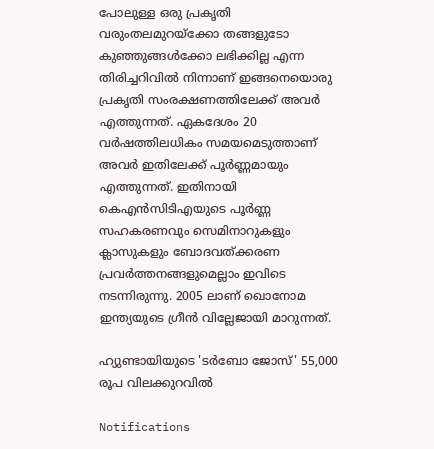പോലുള്ള ഒരു പ്രകൃതി വരുംതലമുറയ്ക്കോ തങ്ങളുടോ കുഞ്ഞുങ്ങള്‍ക്കോ ലഭിക്കില്ല എന്ന തിരിച്ചറിവില്‍ നിന്നാണ് ഇങ്ങനെയൊരു പ്രകൃതി സംരക്ഷണത്തിലേക്ക് അവര്‍ എത്തുന്നത്. ഏകദേശം 20 വര്‍ഷത്തിലധികം സമയമെടുത്താണ് അവര്‍ ഇതിലേക്ക് പൂര്‍ണ്ണമായും എത്തുന്നത്. ഇതിനായി കെഎൻ‌സി‌ടി‌എയുടെ പൂര്‍ണ്ണ സഹകരണവും സെമിനാറുകളും ക്ലാസുകളും ബോദവത്ക്കരണ പ്രവര്‍ത്തനങ്ങളുമെല്ലാം ഇവിടെ നടന്നിരുന്നു. 2005 ലാണ് ഖൊനോമ ഇന്ത്യയുടെ ഗ്രീന്‍ വില്ലേജായി മാറുന്നത്.

ഹ്യുണ്ടായിയുടെ 'ടർബോ ജോസ്' 55,000 രൂപ വിലക്കുറവിൽ

Notifications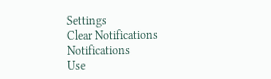Settings
Clear Notifications
Notifications
Use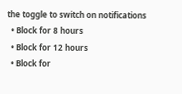the toggle to switch on notifications
  • Block for 8 hours
  • Block for 12 hours
  • Block for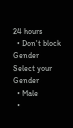24 hours
  • Don't block
Gender
Select your Gender
  • Male
  •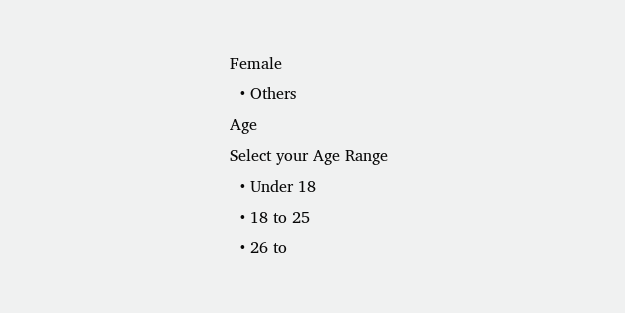Female
  • Others
Age
Select your Age Range
  • Under 18
  • 18 to 25
  • 26 to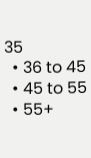35
  • 36 to 45
  • 45 to 55
  • 55+